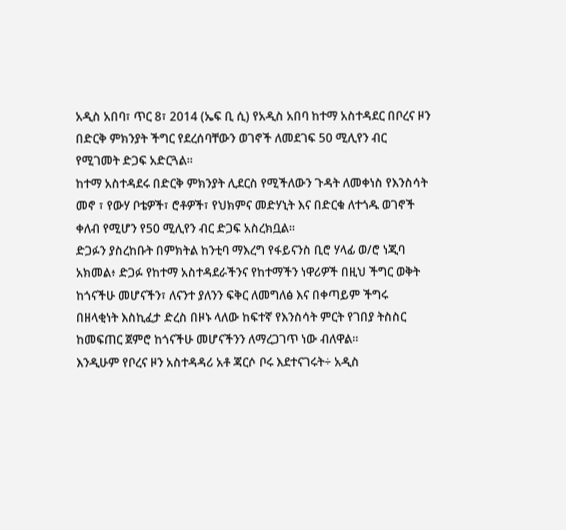አዲስ አበባ፣ ጥር 8፣ 2014 (ኤፍ ቢ ሲ) የአዲስ አበባ ከተማ አስተዳደር በቦረና ዞን በድርቅ ምክንያት ችግር የደረሰባቸውን ወገኖች ለመደገፍ 50 ሚሊየን ብር የሚገመት ድጋፍ አድርጓል፡፡
ከተማ አስተዳደሩ በድርቅ ምክንያት ሊደርስ የሚችለውን ጉዳት ለመቀነስ የእንስሳት መኖ ፣ የውሃ ቦቴዎች፣ ሮቶዎች፣ የህክምና መድሃኒት እና በድርቁ ለተጎዱ ወገኖች ቀለብ የሚሆን የ50 ሚሊየን ብር ድጋፍ አስረክቧል፡፡
ድጋፉን ያስረከቡት በምክትል ከንቲባ ማእረግ የፋይናንስ ቢሮ ሃላፊ ወ/ሮ ነጂባ አክመል፥ ድጋፉ የከተማ አስተዳደራችንና የከተማችን ነዋሪዎች በዚህ ችግር ወቅት ከጎናችሁ መሆናችን፣ ለናንተ ያለንን ፍቅር ለመግለፅ እና በቀጣይም ችግሩ በዘላቂነት እስኪፈታ ድረስ በዞኑ ላለው ከፍተኛ የእንስሳት ምርት የገበያ ትስስር ከመፍጠር ጀምሮ ከጎናችሁ መሆናችንን ለማረጋገጥ ነው ብለዋል፡፡
እንዲሁም የቦረና ዞን አስተዳዳሪ አቶ ጃርሶ ቦሩ እደተናገሩት÷ አዲስ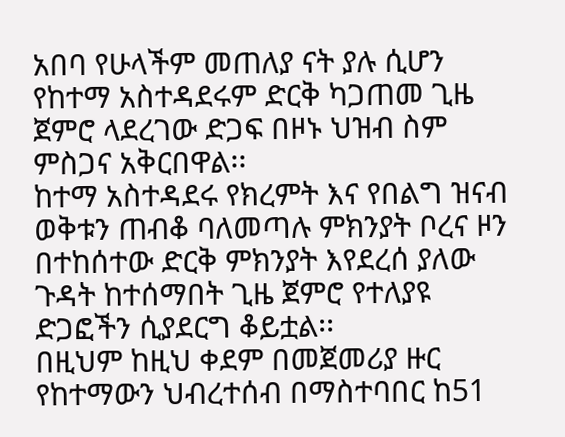አበባ የሁላችም መጠለያ ናት ያሉ ሲሆን የከተማ አስተዳደሩም ድርቅ ካጋጠመ ጊዜ ጀምሮ ላደረገው ድጋፍ በዞኑ ህዝብ ስም ምስጋና አቅርበዋል፡፡
ከተማ አስተዳደሩ የክረምት እና የበልግ ዝናብ ወቅቱን ጠብቆ ባለመጣሉ ምክንያት ቦረና ዞን በተከሰተው ድርቅ ምክንያት እየደረሰ ያለው ጉዳት ከተሰማበት ጊዜ ጀምሮ የተለያዩ ድጋፎችን ሲያደርግ ቆይቷል፡፡
በዚህም ከዚህ ቀደም በመጀመሪያ ዙር የከተማውን ህብረተሰብ በማስተባበር ከ51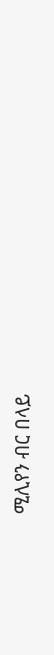ሚሊየን ብር በላይ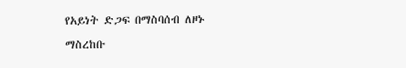የአይነት ድጋፍ በማስባሰብ ለዞኑ ማስረከቡ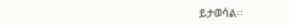ይታወሳል፡፡